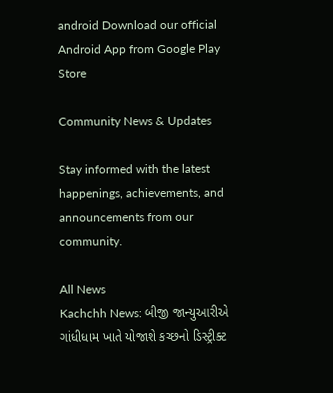android Download our official Android App from Google Play Store

Community News & Updates

Stay informed with the latest happenings, achievements, and announcements from our community.

All News
Kachchh News: બીજી જાન્યુઆરીએ ગાંધીધામ ખાતે યોજાશે કચ્છનો ડિસ્ટ્રીક્ટ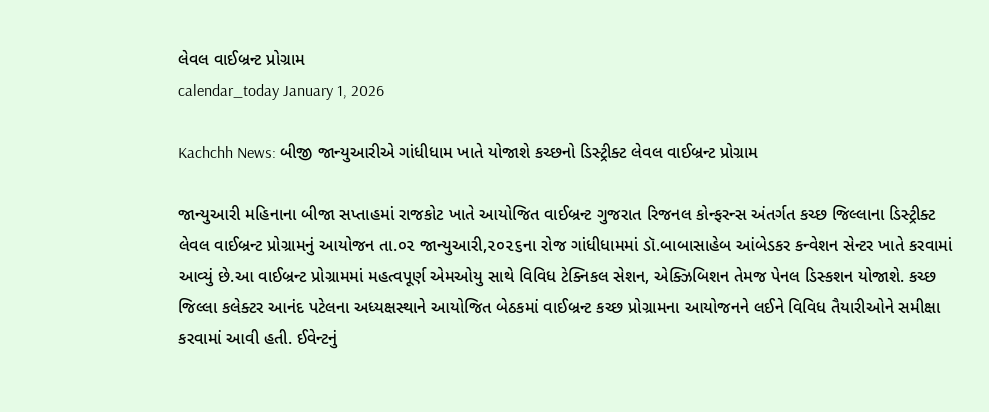લેવલ વાઈબ્રન્ટ પ્રોગ્રામ
calendar_today January 1, 2026

Kachchh News: બીજી જાન્યુઆરીએ ગાંધીધામ ખાતે યોજાશે કચ્છનો ડિસ્ટ્રીક્ટ લેવલ વાઈબ્રન્ટ પ્રોગ્રામ

જાન્યુઆરી મહિનાના બીજા સપ્તાહમાં રાજકોટ ખાતે આયોજિત વાઈબ્રન્ટ ગુજરાત રિજનલ કોન્ફરન્સ અંતર્ગત કચ્છ જિલ્લાના ડિસ્ટ્રીક્ટ લેવલ વાઈબ્રન્ટ પ્રોગ્રામનું આયોજન તા.૦૨ જાન્યુઆરી,૨૦૨૬ના રોજ ગાંધીધામમાં ડૉ.બાબાસાહેબ આંબેડકર કન્વેશન સેન્ટર ખાતે કરવામાં આવ્યું છે.આ વાઈબ્રન્ટ પ્રોગ્રામમાં મહત્વપૂર્ણ એમઓયુ સાથે વિવિધ ટેક્નિકલ સેશન, એક્ઝિબિશન તેમજ પેનલ ડિસ્કશન યોજાશે. કચ્છ જિલ્લા કલેક્ટર આનંદ પટેલના અધ્યક્ષસ્થાને આયોજિત બેઠકમાં વાઈબ્રન્ટ કચ્છ પ્રોગ્રામના આયોજનને લઈને વિવિધ તૈયારીઓને સમીક્ષા કરવામાં આવી હતી. ઈવેન્ટનું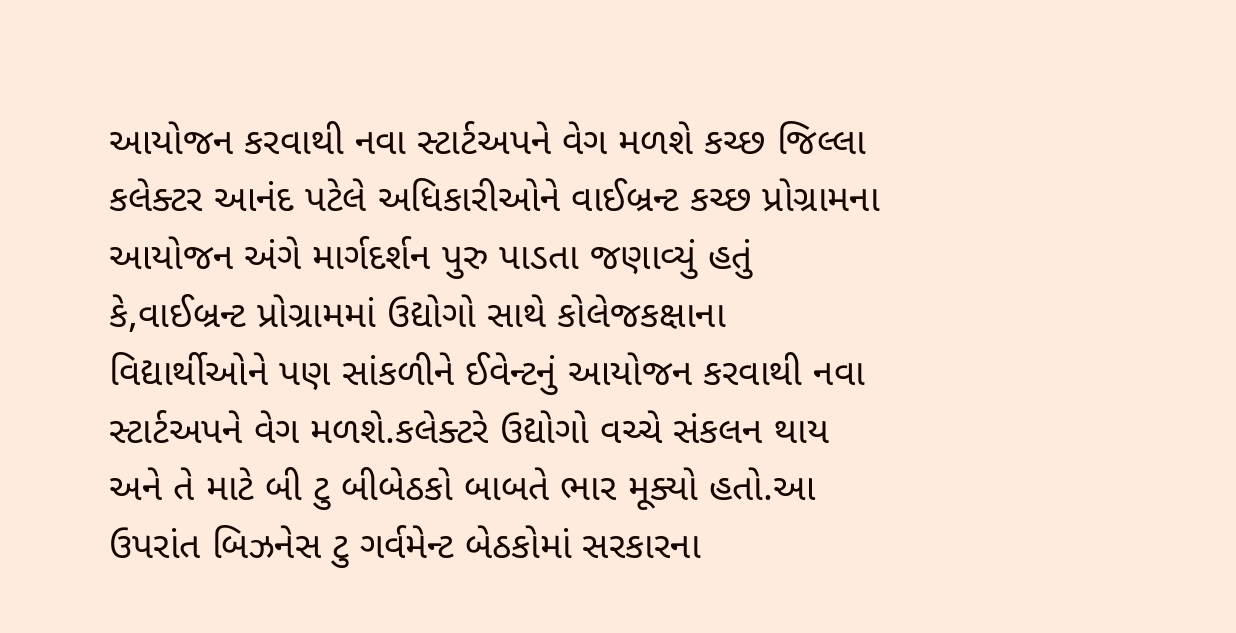આયોજન કરવાથી નવા સ્ટાર્ટઅપને વેગ મળશે કચ્છ જિલ્લા કલેક્ટર આનંદ પટેલે અધિકારીઓને વાઈબ્રન્ટ કચ્છ પ્રોગ્રામના આયોજન અંગે માર્ગદર્શન પુરુ પાડતા જણાવ્યું હતું કે,વાઈબ્રન્ટ પ્રોગ્રામમાં ઉદ્યોગો સાથે કોલેજકક્ષાના વિદ્યાર્થીઓને પણ સાંકળીને ઈવેન્ટનું આયોજન કરવાથી નવા સ્ટાર્ટઅપને વેગ મળશે.કલેક્ટરે ઉદ્યોગો વચ્ચે સંકલન થાય અને તે માટે બી ટુ બીબેઠકો બાબતે ભાર મૂક્યો હતો.આ ઉપરાંત બિઝનેસ ટુ ગર્વમેન્ટ બેઠકોમાં સરકારના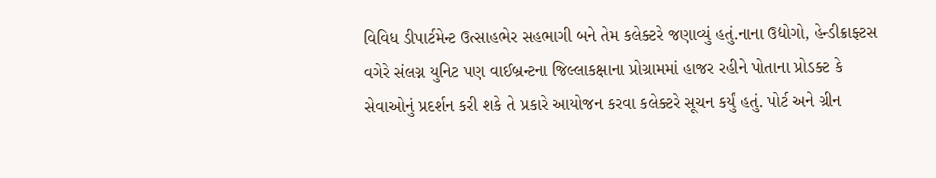વિવિધ ડીપાર્ટમેન્ટ ઉત્સાહભેર સહભાગી બને તેમ કલેક્ટરે જણાવ્યું હતું.નાના ઉદ્યોગો, હેન્ડીક્રાફ્ટસ વગેરે સંલગ્ન યુનિટ પણ વાઈબ્રન્ટના જિલ્લાકક્ષાના પ્રોગ્રામમાં હાજર રહીને પોતાના પ્રોડક્ટ કે સેવાઓનું પ્રદર્શન કરી શકે તે પ્રકારે આયોજન કરવા કલેક્ટરે સૂચન કર્યું હતું. પોર્ટ અને ગ્રીન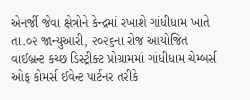એનર્જી જેવા ક્ષેત્રોને કેન્દ્રમાં રખાશે ગાંધીધામ ખાતે તા.૦૨ જાન્યુઆરી, ૨૦૨૬ના રોજ આયોજિત વાઈબ્રન્ટ કચ્છ ડિસ્ટ્રીક્ટ પ્રોગ્રામમાં ગાંધીધામ ચેમ્બર્સ ઓફ કોમર્સ ઈવેન્ટ પાર્ટનર તરીકે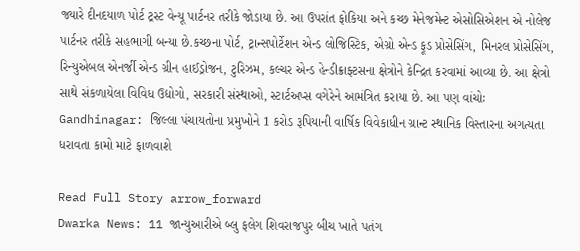જ્યારે દીનદયાળ પોર્ટ ટ્રસ્ટ વેન્યૂ પાર્ટનર તરીકે જોડાયા છે. આ ઉપરાંત ફોકિયા અને કચ્છ મેનેજમેન્ટ એસોસિએશન એ નોલેજ પાર્ટનર તરીકે સહભાગી બન્યા છે.કચ્છના પોર્ટ, ટ્રાન્સપોર્ટેશન એન્ડ લોજિસ્ટિક, એગ્રો એન્ડ ફૂડ પ્રોસેસિંગ, મિનરલ પ્રોસેસિંગ, રિન્યુએબલ એનર્જી એન્ડ ગ્રીન હાઈડ્રોજન, ટુરિઝમ, કલ્ચર એન્ડ હેન્ડીક્રાફ્ટસના ક્ષેત્રોને કેન્દ્રિત કરવામાં આવ્યા છે. આ ક્ષેત્રો સાથે સંકળાયેલા વિવિધ ઉદ્યોગો, સરકારી સંસ્થાઓ, સ્ટાર્ટઅપ્સ વગેરેને આમંત્રિત કરાયા છે. આ પણ વાંચોઃ Gandhinagar: જિલ્લા પંચાયતોના પ્રમુખોને 1 કરોડ રૂપિયાની વાર્ષિક વિવેકાધીન ગ્રાન્ટ સ્થાનિક વિસ્તારના અગત્યતા ધરાવતા કામો માટે ફાળવાશે

Read Full Story arrow_forward
Dwarka News: 11 જાન્યુઆરીએ બ્લુ ફલેગ શિવરાજપુર બીચ ખાતે પતંગ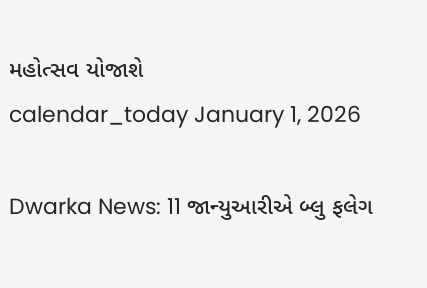મહોત્સવ યોજાશે
calendar_today January 1, 2026

Dwarka News: 11 જાન્યુઆરીએ બ્લુ ફલેગ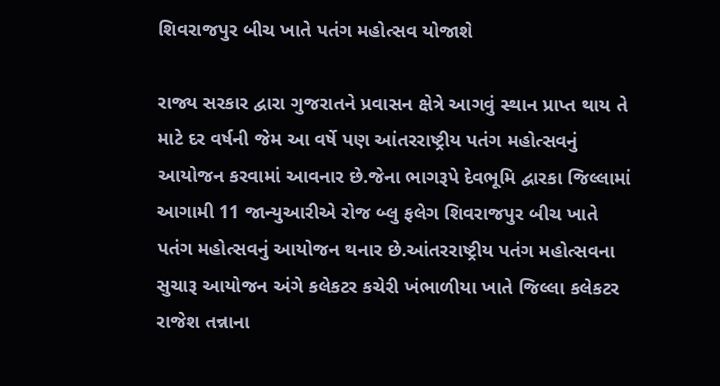શિવરાજપુર બીચ ખાતે પતંગ મહોત્સવ યોજાશે

રાજ્ય સરકાર દ્વારા ગુજરાતને પ્રવાસન ક્ષેત્રે આગવું સ્થાન પ્રાપ્ત થાય તે માટે દર વર્ષની જેમ આ વર્ષે પણ આંતરરાષ્ટ્રીય પતંગ મહોત્સવનું આયોજન કરવામાં આવનાર છે.જેના ભાગરૂપે દેવભૂમિ દ્વારકા જિલ્લામાં આગામી 11 જાન્યુઆરીએ રોજ બ્લુ ફલેગ શિવરાજપુર બીચ ખાતે પતંગ મહોત્સવનું આયોજન થનાર છે.આંતરરાષ્ટ્રીય પતંગ મહોત્સવના સુચારૂ આયોજન અંગે કલેકટર કચેરી ખંભાળીયા ખાતે જિલ્લા કલેકટર રાજેશ તન્નાના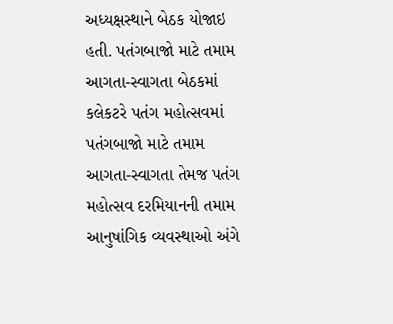અધ્યક્ષસ્થાને બેઠક યોજાઇ હતી. પતંગબાજો માટે તમામ આગતા-સ્વાગતા બેઠકમાં કલેકટરે પતંગ મહોત્સવમાં પતંગબાજો માટે તમામ આગતા-સ્વાગતા તેમજ પતંગ મહોત્સવ દરમિયાનની તમામ આનુષાંગિક વ્યવસ્થાઓ અંગે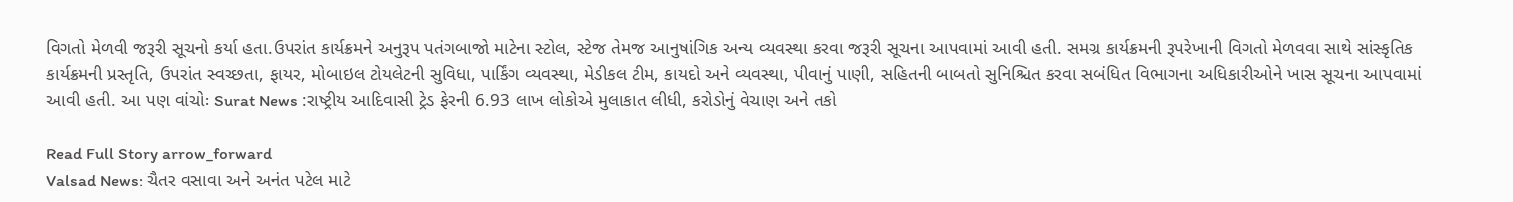વિગતો મેળવી જરૂરી સૂચનો કર્યા હતા.ઉપરાંત કાર્યક્રમને અનુરૂપ પતંગબાજો માટેના સ્ટોલ, સ્ટેજ તેમજ આનુષાંગિક અન્ય વ્યવસ્થા કરવા જરૂરી સૂચના આપવામાં આવી હતી. સમગ્ર કાર્યક્રમની રૂપરેખાની વિગતો મેળવવા સાથે સાંસ્કૃતિક કાર્યક્રમની પ્રસ્તૃતિ, ઉપરાંત સ્વચ્છતા, ફાયર, મોબાઇલ ટોયલેટની સુવિધા, પાર્કિંગ વ્યવસ્થા, મેડીકલ ટીમ, કાયદો અને વ્યવસ્થા, પીવાનું પાણી, સહિતની બાબતો સુનિશ્ચિત કરવા સબંધિત વિભાગના અધિકારીઓને ખાસ સૂચના આપવામાં આવી હતી. આ પણ વાંચોઃ Surat News :રાષ્ટ્રીય આદિવાસી ટ્રેડ ફેરની 6.93 લાખ લોકોએ મુલાકાત લીધી, કરોડોનું વેચાણ અને તકો

Read Full Story arrow_forward
Valsad News: ચૈતર વસાવા અને અનંત પટેલ માટે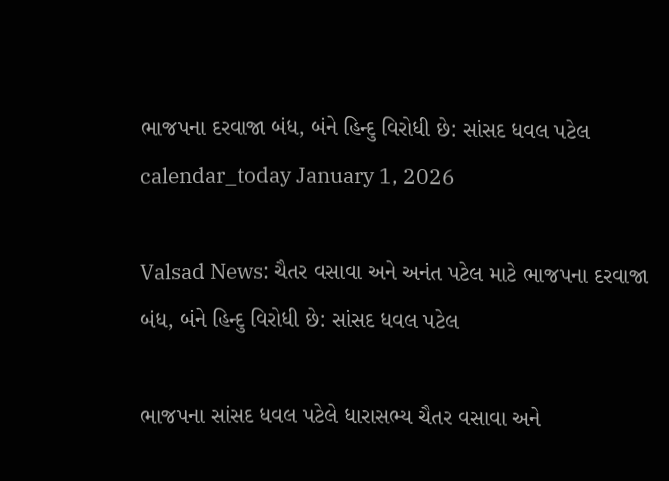ભાજપના દરવાજા બંધ, બંને હિન્દુ વિરોધી છે: સાંસદ ધવલ પટેલ
calendar_today January 1, 2026

Valsad News: ચૈતર વસાવા અને અનંત પટેલ માટે ભાજપના દરવાજા બંધ, બંને હિન્દુ વિરોધી છે: સાંસદ ધવલ પટેલ

ભાજપના સાંસદ ધવલ પટેલે ધારાસભ્ય ચૈતર વસાવા અને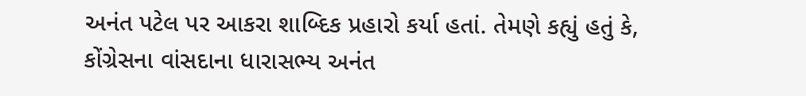અનંત પટેલ પર આકરા શાબ્દિક પ્રહારો કર્યા હતાં. તેમણે કહ્યું હતું કે, કોંગ્રેસના વાંસદાના ધારાસભ્ય અનંત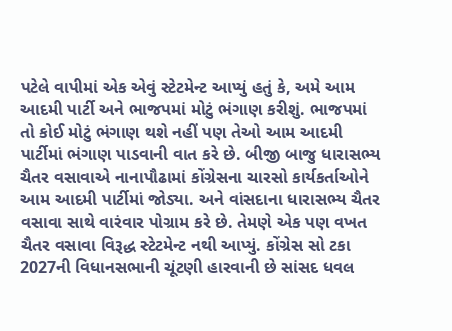પટેલે વાપીમાં એક એવું સ્ટેટમેન્ટ આપ્યું હતું કે, અમે આમ આદમી પાર્ટી અને ભાજપમાં મોટું ભંગાણ કરીશું. ભાજપમાં તો કોઈ મોટું ભંગાણ થશે નહીં પણ તેઓ આમ આદમી પાર્ટીમાં ભંગાણ પાડવાની વાત કરે છે. બીજી બાજુ ધારાસભ્ય ચૈતર વસાવાએ નાનાપૌઢામાં કોંગ્રેસના ચારસો કાર્યકર્તાઓને આમ આદમી પાર્ટીમાં જોડ્યા. અને વાંસદાના ધારાસભ્ય ચૈતર વસાવા સાથે વારંવાર પોગ્રામ કરે છે. તેમણે એક પણ વખત ચૈતર વસાવા વિરૂદ્ધ સ્ટેટમેન્ટ નથી આપ્યું. કોંગ્રેસ સો ટકા 2027ની વિધાનસભાની ચૂંટણી હારવાની છે સાંસદ ધવલ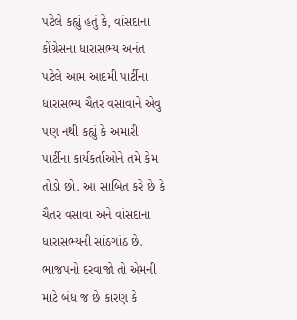પટેલે કહ્યું હતું કે, વાંસદાના કોંગ્રેસના ધારાસભ્ય અનંત પટેલે આમ આદમી પાર્ટીના ધારાસભ્ય ચૈતર વસાવાને એવુ પણ નથી કહ્યું કે અમારી પાર્ટીના કાર્યકર્તાઓને તમે કેમ તોડો છો. આ સાબિત કરે છે કે ચૈતર વસાવા અને વાંસદાના ધારાસભ્યની સાંઠગાંઠ છે. ભાજપનો દરવાજો તો એમની માટે બંધ જ છે કારણ કે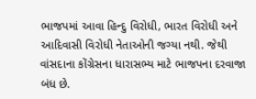ભાજપમાં આવા હિન્દુ વિરોધી, ભારત વિરોધી અને આદિવાસી વિરોધી નેતાઓની જગ્યા નથી. જેથી વાંસદાના કોંગ્રેસના ધારાસભ્ય માટે ભાજપના દરવાજા બંધ છે.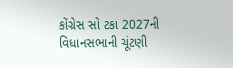કોંગ્રેસ સો ટકા 2027ની વિધાનસભાની ચૂંટણી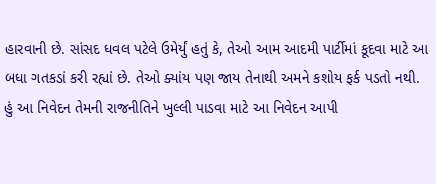હારવાની છે. સાંસદ ધવલ પટેલે ઉમેર્યું હતું કે, તેઓ આમ આદમી પાર્ટીમાં કૂદવા માટે આ બધા ગતકડાં કરી રહ્યાં છે. તેઓ ક્યાંય પણ જાય તેનાથી અમને કશોય ફર્ક પડતો નથી. હું આ નિવેદન તેમની રાજનીતિને ખુલ્લી પાડવા માટે આ નિવેદન આપી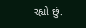રહ્યો છું.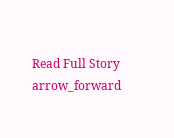Read Full Story arrow_forward